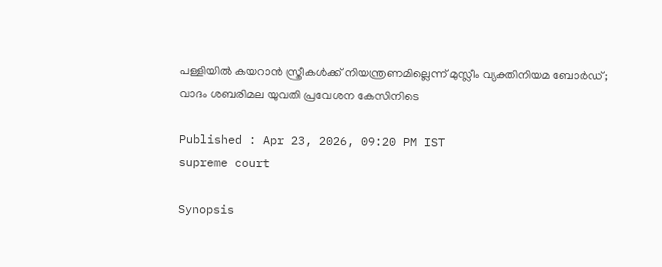പള്ളിയിൽ കയറാൻ സ്ത്രീകൾക്ക് നിയന്ത്രണമില്ലെന്ന് മുസ്ലീം വ്യക്തിനിയമ ബോർഡ്; വാദം ശബരിമല യുവതി പ്രവേശന കേസിനിടെ

Published : Apr 23, 2026, 09:20 PM IST
supreme court

Synopsis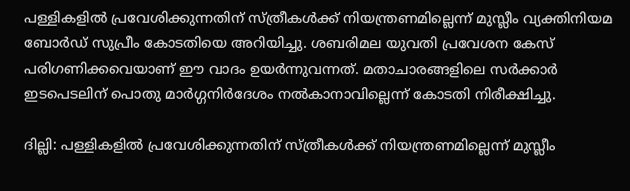പള്ളികളിൽ പ്രവേശിക്കുന്നതിന് സ്ത്രീകൾക്ക് നിയന്ത്രണമില്ലെന്ന് മുസ്ലീം വ്യക്തിനിയമ ബോർഡ് സുപ്രീം കോടതിയെ അറിയിച്ചു. ശബരിമല യുവതി പ്രവേശന കേസ് പരിഗണിക്കവെയാണ് ഈ വാദം ഉയർന്നുവന്നത്. മതാചാരങ്ങളിലെ സർക്കാർ ഇടപെടലിന് പൊതു മാർഗ്ഗനിർദേശം നൽകാനാവില്ലെന്ന് കോടതി നിരീക്ഷിച്ചു.

ദില്ലി: പള്ളികളിൽ പ്രവേശിക്കുന്നതിന് സ്ത്രീകൾക്ക് നിയന്ത്രണമില്ലെന്ന് മുസ്ലീം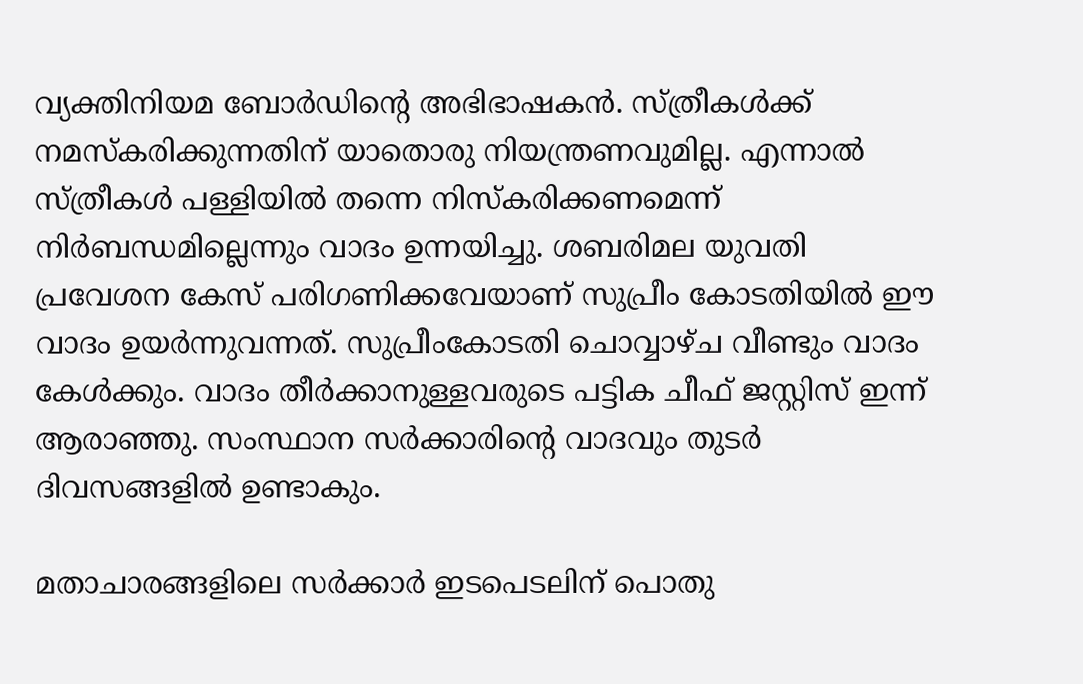വ്യക്തിനിയമ ബോർഡിന്‍റെ അഭിഭാഷകൻ. സ്ത്രീകള്‍ക്ക് നമസ്കരിക്കുന്നതിന് യാതൊരു നിയന്ത്രണവുമില്ല. എന്നാല്‍ സ്ത്രീകള്‍ പള്ളിയില്‍ തന്നെ നിസ്കരിക്കണമെന്ന് നിര്‍ബന്ധമില്ലെന്നും വാദം ഉന്നയിച്ചു. ശബരിമല യുവതി പ്രവേശന കേസ് പരിഗണിക്കവേയാണ് സുപ്രീം കോടതിയിൽ ഈ വാദം ഉയർന്നുവന്നത്. സുപ്രീംകോടതി ചൊവ്വാഴ്ച വീണ്ടും വാദം കേൾക്കും. വാദം തീർക്കാനുള്ളവരുടെ പട്ടിക ചീഫ് ജസ്റ്റിസ് ഇന്ന് ആരാഞ്ഞു. സംസ്ഥാന സർക്കാരിന്റെ വാദവും തുടർ ദിവസങ്ങളിൽ ഉണ്ടാകും.

മതാചാരങ്ങളിലെ സർക്കാര്‍ ഇടപെടലിന് പൊതു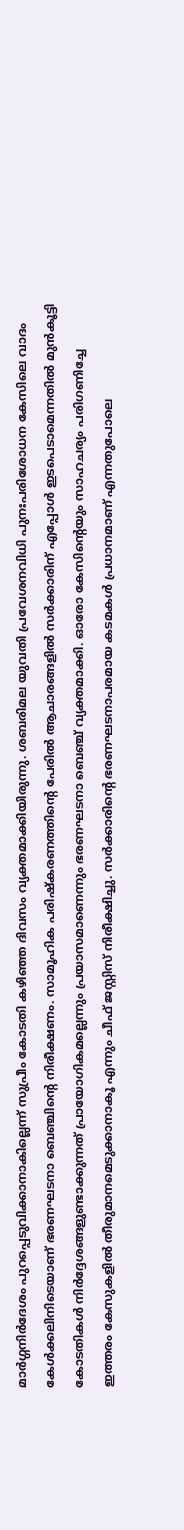മാർഗ്ഗനിർദേശം പുറപ്പെടുവിക്കാനാകില്ലെന്ന് സുപ്രീം കോടതി കഴിഞ്ഞ ദിവസം വ്യക്തമാക്കിയിരുന്നു. ശബരിമല യുവതി പ്രവേശനവിധി പുനഃപരിശോധന കേസിലെ വാദം കേള്‍ക്കലിനിടെയാണ് ഭരണഘടനാ ബെഞ്ചിന്‍റെ നിരീക്ഷണം. സാമൂഹിക പരിഷ്കരണത്തിന്‍റെ പേരിൽ ആചാരങ്ങളിൽ സർക്കാരിന് എപ്പോള്‍ ഇടപെടാമെന്നതിൽ മുൻകൂട്ടി കോടതികൾ നിർദ്ദേശങ്ങളുണ്ടാക്കുന്നത് പ്രായോഗികമല്ലെന്നും പ്രയാസമാണെന്നും ഭരണഘടനാ ബെഞ്ച് വ്യക്തമാക്കി. ഓരോ കേസിന്റെയും സാഹചര്യം പരിഗണിച്ചേ ഇത്തരം കേസുകളില്‍ തീരുമാനമെടുക്കാനാകൂ എന്നും ചീഫ് ജസ്റ്റിസ് നിരീക്ഷിച്ചു. സർക്കാരിന്റെ ഭരണഘടനാപരമായ കടമകൾ പ്രധാനമാണ് എന്നതുപോലെ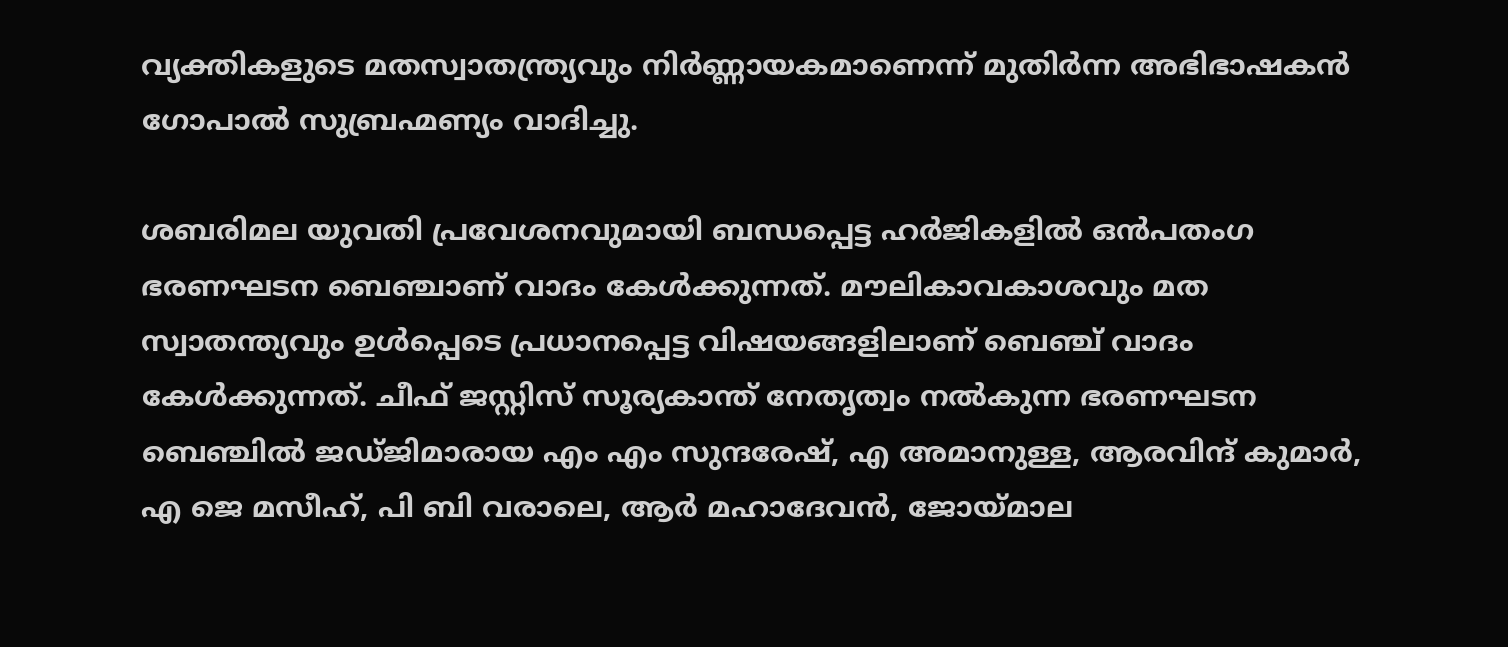വ്യക്തികളുടെ മതസ്വാതന്ത്ര്യവും നിർണ്ണായകമാണെന്ന് മുതിര്‍ന്ന അഭിഭാഷകന്‍ ഗോപാല്‍ സുബ്രഹ്മണ്യം വാദിച്ചു.

ശബരിമല യുവതി പ്രവേശനവുമായി ബന്ധപ്പെട്ട ഹർജികളിൽ ഒൻപതംഗ ഭരണഘടന ബെഞ്ചാണ് വാദം കേൾക്കുന്നത്. മൗലികാവകാശവും മത സ്വാതന്ത്യവും ഉൾപ്പെടെ പ്രധാനപ്പെട്ട വിഷയങ്ങളിലാണ് ബെഞ്ച് വാദം കേൾക്കുന്നത്. ചീഫ് ജസ്റ്റിസ്‌ സൂര്യകാന്ത് നേതൃത്വം നൽകുന്ന ഭരണഘടന ബെഞ്ചിൽ ജഡ്ജിമാരായ എം എം സുന്ദരേഷ്, എ അമാനുള്ള, ആരവിന്ദ് കുമാർ, എ ജെ മസീഹ്, പി ബി വരാലെ, ആർ മഹാദേവൻ, ജോയ്മാല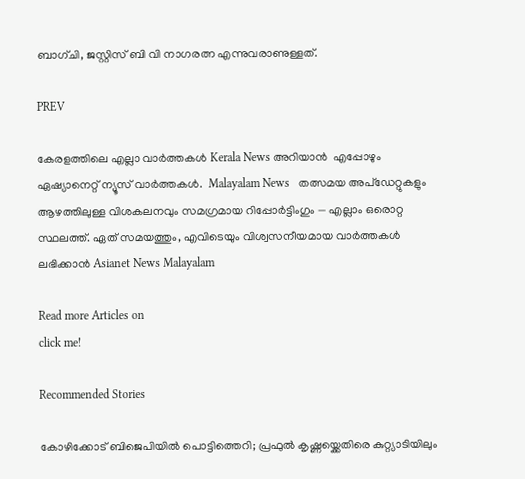ബാഗ്ചി, ജസ്റ്റിസ്‌ ബി വി നാഗരത്ന എന്നുവരാണുള്ളത്.

PREV

കേരളത്തിലെ എല്ലാ വാർത്തകൾ Kerala News അറിയാൻ  എപ്പോഴും ഏഷ്യാനെറ്റ് ന്യൂസ് വാർത്തകൾ.  Malayalam News   തത്സമയ അപ്‌ഡേറ്റുകളും ആഴത്തിലുള്ള വിശകലനവും സമഗ്രമായ റിപ്പോർട്ടിംഗും — എല്ലാം ഒരൊറ്റ സ്ഥലത്ത്. ഏത് സമയത്തും, എവിടെയും വിശ്വസനീയമായ വാർത്തകൾ ലഭിക്കാൻ Asianet News Malayalam

Read more Articles on
click me!

Recommended Stories

കോഴിക്കോട് ബിജെപിയിൽ പൊട്ടിത്തെറി; പ്രഫുൽ കൃഷ്ണയ്ക്കെതിരെ കുറ്റ്യാടിയിലും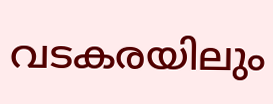വടകരയിലും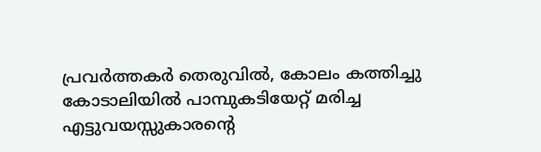പ്രവർത്തകർ തെരുവിൽ, കോലം കത്തിച്ചു
കോടാലിയിൽ പാമ്പുകടിയേറ്റ് മരിച്ച എട്ടുവയസ്സുകാരന്റെ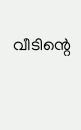വീടിന്റെ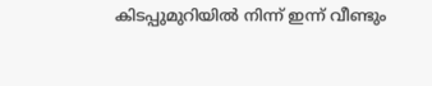കിടപ്പുമുറിയിൽ നിന്ന് ഇന്ന് വീണ്ടും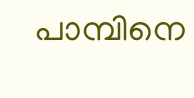പാമ്പിനെ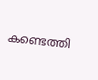കണ്ടെത്തി